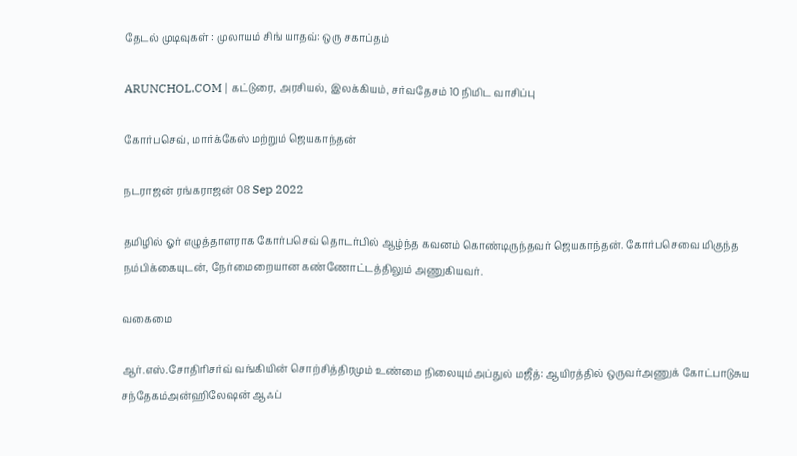தேடல் முடிவுகள் : முலாயம் சிங் யாதவ்: ஒரு சகாப்தம்

ARUNCHOL.COM | கட்டுரை, அரசியல், இலக்கியம், சர்வதேசம் 10 நிமிட வாசிப்பு

கோர்பசெவ், மார்க்கேஸ் மற்றும் ஜெயகாந்தன்

நடராஜன் ரங்கராஜன் 08 Sep 2022

தமிழில் ஓர் எழுத்தாளராக கோர்பசெவ் தொடர்பில் ஆழ்ந்த கவனம் கொண்டிருந்தவர் ஜெயகாந்தன். கோர்பசெவை மிகுந்த நம்பிக்கையுடன், நேர்மைறையான கண்ணோட்டத்திலும் அணுகியவர்.

வகைமை

ஆர்.எஸ்.சோதிரிசர்வ் வங்கியின் சொற்சித்திரமும் உண்மை நிலையும்அப்துல் மஜீத்: ஆயிரத்தில் ஒருவர்அணுக் கோட்பாடுசுய சந்தேகம்அன்ஹிலேஷன் ஆஃப்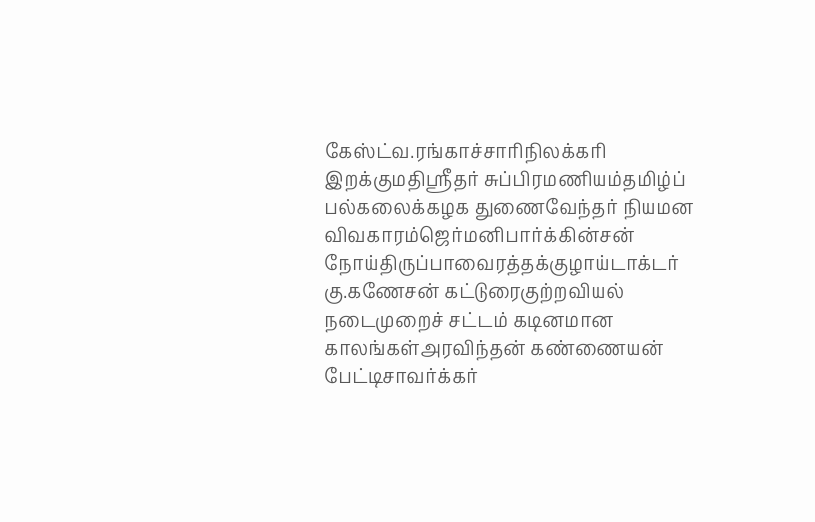கேஸ்ட்வ.ரங்காச்சாரிநிலக்கரி இறக்குமதிஸ்ரீதர் சுப்பிரமணியம்தமிழ்ப் பல்கலைக்கழக துணைவேந்தர் நியமன விவகாரம்ஜெர்மனிபார்க்கின்சன் நோய்திருப்பாவைரத்தக்குழாய்டாக்டர் கு.கணேசன் கட்டுரைகுற்றவியல் நடைமுறைச் சட்டம் கடினமான காலங்கள்அரவிந்தன் கண்ணையன் பேட்டிசாவர்க்கர்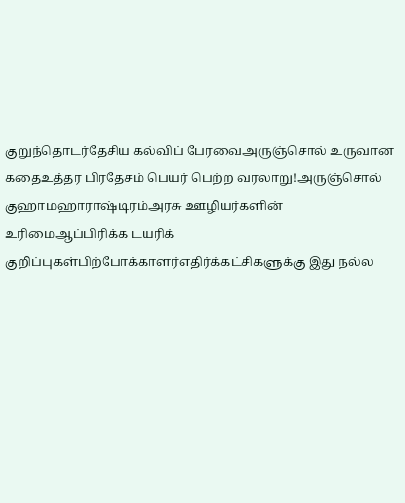குறுந்தொடர்தேசிய கல்விப் பேரவைஅருஞ்சொல் உருவான கதைஉத்தர பிரதேசம் பெயர் பெற்ற வரலாறு!அருஞ்சொல் குஹாமஹாராஷ்டிரம்அரசு ஊழியர்களின் உரிமைஆப்பிரிக்க டயரிக் குறிப்புகள்பிற்போக்காளர்எதிர்க்கட்சிகளுக்கு இது நல்ல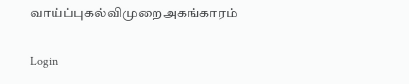வாய்ப்புகல்விமுறைஅகங்காரம்

Login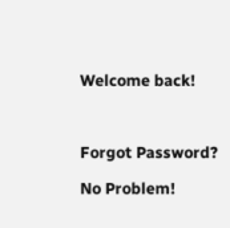Welcome back!



Forgot Password?

No Problem!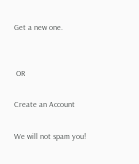Get a new one.


 OR

Create an Account

We will not spam you!